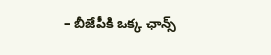– బీజేపీకి ఒక్క ఛాన్స్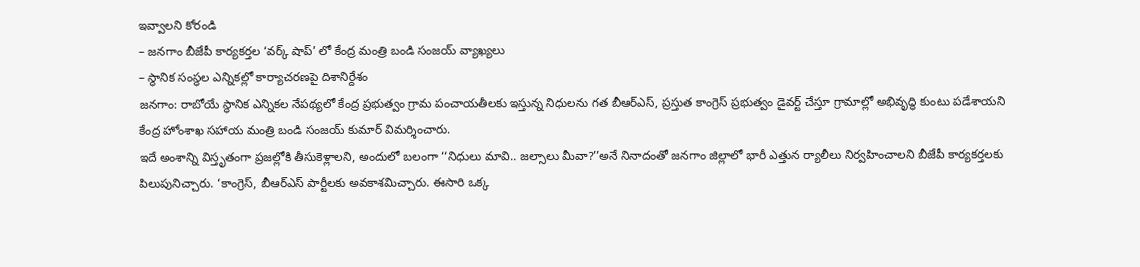ఇవ్వాలని కోరండి
– జనగాం బీజేపీ కార్యకర్తల ‘వర్క్ షాప్’ లో కేంద్ర మంత్రి బండి సంజయ్ వ్యాఖ్యలు
– స్థానిక సంస్థల ఎన్నికల్లో కార్యాచరణపై దిశానిర్దేశం
జనగాం: రాబోయే స్థానిక ఎన్నికల నేపథ్యలో కేంద్ర ప్రభుత్వం గ్రామ పంచాయతీలకు ఇస్తున్న నిధులను గత బీఆర్ఎస్, ప్రస్తుత కాంగ్రెస్ ప్రభుత్వం డైవర్ట్ చేస్తూ గ్రామాల్లో అభివృద్ధి కుంటు పడేశాయని కేంద్ర హోంశాఖ సహాయ మంత్రి బండి సంజయ్ కుమార్ విమర్శించారు.
ఇదే అంశాన్ని విస్తృతంగా ప్రజల్లోకి తీసుకెళ్లాలని, అందులో బలంగా ‘‘నిధులు మావి.. జల్సాలు మీవా?’’అనే నినాదంతో జనగాం జిల్లాలో భారీ ఎత్తున ర్యాలీలు నిర్వహించాలని బీజేపీ కార్యకర్తలకు పిలుపునిచ్చారు. ‘కాంగ్రెస్, బీఆర్ఎస్ పార్టీలకు అవకాశమిచ్చారు. ఈసారి ఒక్క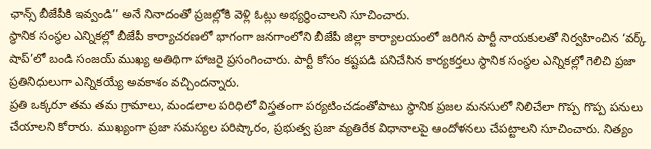ఛాన్స్ బీజేపీకి ఇవ్వండి’’ అనే నినాదంతో ప్రజల్లోకి వెళ్లి ఓట్లు అభ్యర్ధించాలని సూచించారు.
స్థానిక సంస్థల ఎన్నికల్లో బీజేపీ కార్యాచరణలో భాగంగా జనగాంలోని బీజేపీ జిల్లా కార్యాలయంలో జరిగిన పార్టీ నాయకులతో నిర్వహించిన ‘వర్క్ షాప్’లో బండి సంజయ్ ముఖ్య అతిథిగా హాజరై ప్రసంగించారు. పార్టీ కోసం కష్టపడి పనిచేసిన కార్యకర్తలు స్థానిక సంస్థల ఎన్నికల్లో గెలిచి ప్రజా ప్రతినిధులుగా ఎన్నికయ్యే అవకాశం వచ్చిందన్నారు.
ప్రతి ఒక్కరూ తమ తమ గ్రామాలు, మండలాల పరిధిలో విస్త్రతంగా పర్యటించడంతోపాటు స్థానిక ప్రజల మనసులో నిలిచేలా గొప్ప గొప్ప పనులు చేయాలని కోరారు. ముఖ్యంగా ప్రజా సమస్యల పరిష్కారం, ప్రభుత్వ ప్రజా వ్యతిరేక విధానాలపై ఆందోళనలు చేపట్టాలని సూచించారు. నిత్యం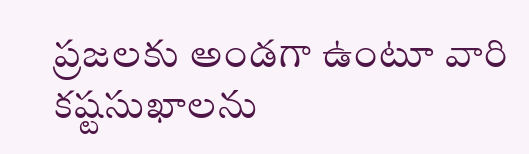ప్రజలకు అండగా ఉంటూ వారి కష్టసుఖాలను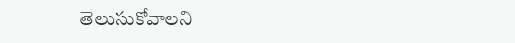తెలుసుకోవాలని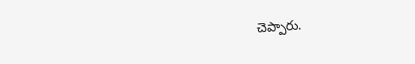చెప్పారు.